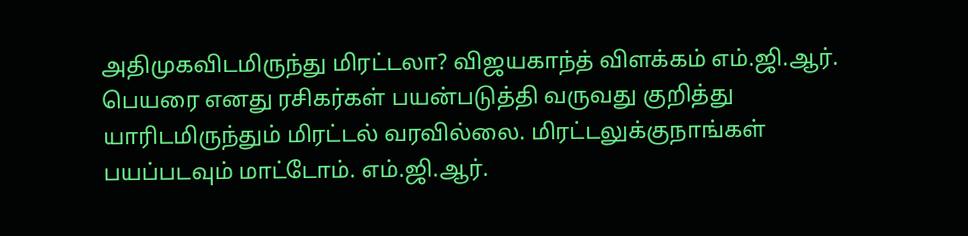அதிமுகவிடமிருந்து மிரட்டலா? விஜயகாந்த் விளக்கம் எம்.ஜி.ஆர். பெயரை எனது ரசிகர்கள் பயன்படுத்தி வருவது குறித்து யாரிடமிருந்தும் மிரட்டல் வரவில்லை. மிரட்டலுக்குநாங்கள் பயப்படவும் மாட்டோம். எம்.ஜி.ஆர்.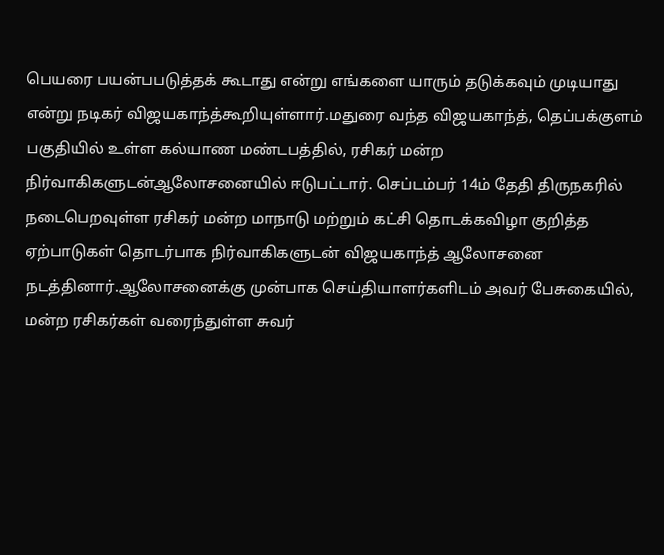பெயரை பயன்பபடுத்தக் கூடாது என்று எங்களை யாரும் தடுக்கவும் முடியாது என்று நடிகர் விஜயகாந்த்கூறியுள்ளார்.மதுரை வந்த விஜயகாந்த், தெப்பக்குளம் பகுதியில் உள்ள கல்யாண மண்டபத்தில், ரசிகர் மன்ற நிர்வாகிகளுடன்ஆலோசனையில் ஈடுபட்டார். செப்டம்பர் 14ம் தேதி திருநகரில் நடைபெறவுள்ள ரசிகர் மன்ற மாநாடு மற்றும் கட்சி தொடக்கவிழா குறித்த ஏற்பாடுகள் தொடர்பாக நிர்வாகிகளுடன் விஜயகாந்த் ஆலோசனை நடத்தினார்.ஆலோசனைக்கு முன்பாக செய்தியாளர்களிடம் அவர் பேசுகையில், மன்ற ரசிகர்கள் வரைந்துள்ள சுவர்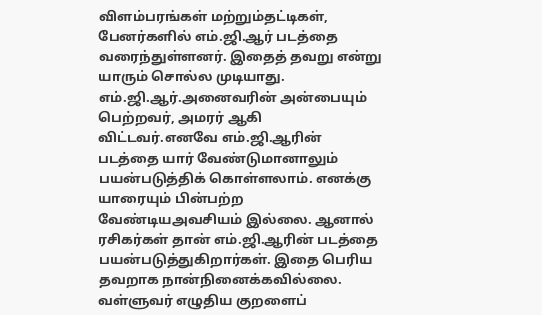விளம்பரங்கள் மற்றும்தட்டிகள், பேனர்களில் எம்.ஜி.ஆர் படத்தை வரைந்துள்ளனர். இதைத் தவறு என்று யாரும் சொல்ல முடியாது. எம்.ஜி.ஆர்.அனைவரின் அன்பையும் பெற்றவர், அமரர் ஆகி விட்டவர்.எனவே எம்.ஜி.ஆரின் படத்தை யார் வேண்டுமானாலும் பயன்படுத்திக் கொள்ளலாம். எனக்கு யாரையும் பின்பற்ற வேண்டியஅவசியம் இல்லை. ஆனால் ரசிகர்கள் தான் எம்.ஜி.ஆரின் படத்தை பயன்படுத்துகிறார்கள். இதை பெரிய தவறாக நான்நினைக்கவில்லை. வள்ளுவர் எழுதிய குறளைப்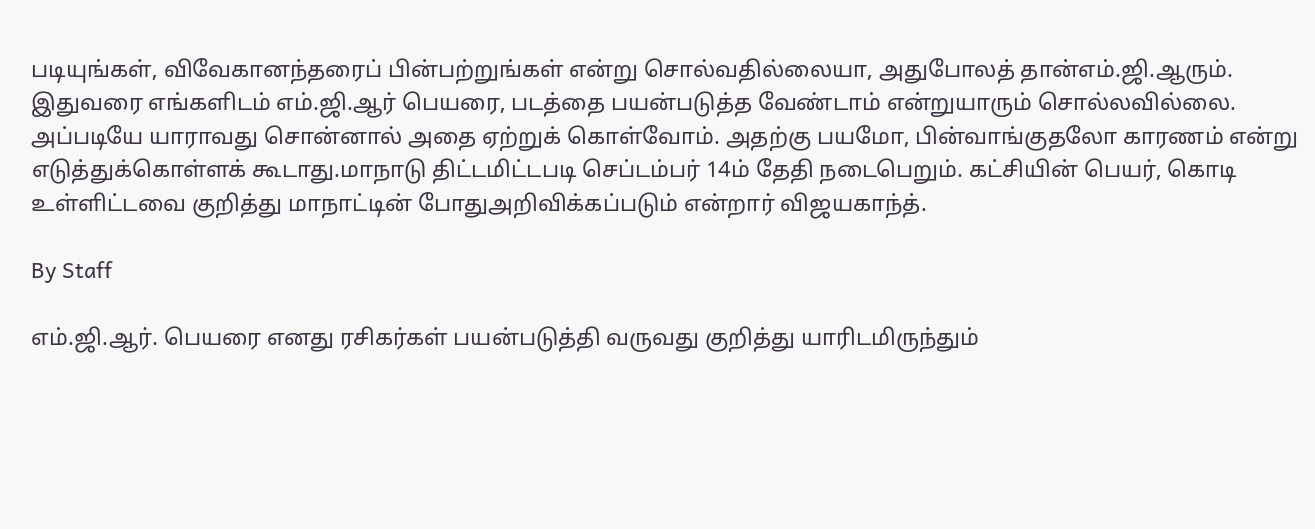படியுங்கள், விவேகானந்தரைப் பின்பற்றுங்கள் என்று சொல்வதில்லையா, அதுபோலத் தான்எம்.ஜி.ஆரும். இதுவரை எங்களிடம் எம்.ஜி.ஆர் பெயரை, படத்தை பயன்படுத்த வேண்டாம் என்றுயாரும் சொல்லவில்லை. அப்படியே யாராவது சொன்னால் அதை ஏற்றுக் கொள்வோம். அதற்கு பயமோ, பின்வாங்குதலோ காரணம் என்று எடுத்துக்கொள்ளக் கூடாது.மாநாடு திட்டமிட்டபடி செப்டம்பர் 14ம் தேதி நடைபெறும். கட்சியின் பெயர், கொடி உள்ளிட்டவை குறித்து மாநாட்டின் போதுஅறிவிக்கப்படும் என்றார் விஜயகாந்த்.

By Staff

எம்.ஜி.ஆர். பெயரை எனது ரசிகர்கள் பயன்படுத்தி வருவது குறித்து யாரிடமிருந்தும்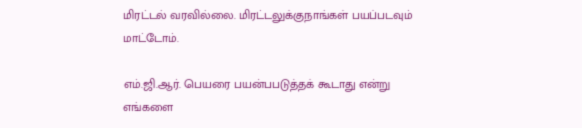மிரட்டல் வரவில்லை. மிரட்டலுக்குநாங்கள் பயப்படவும் மாட்டோம்.

எம்.ஜி.ஆர். பெயரை பயன்பபடுத்தக் கூடாது என்று எங்களை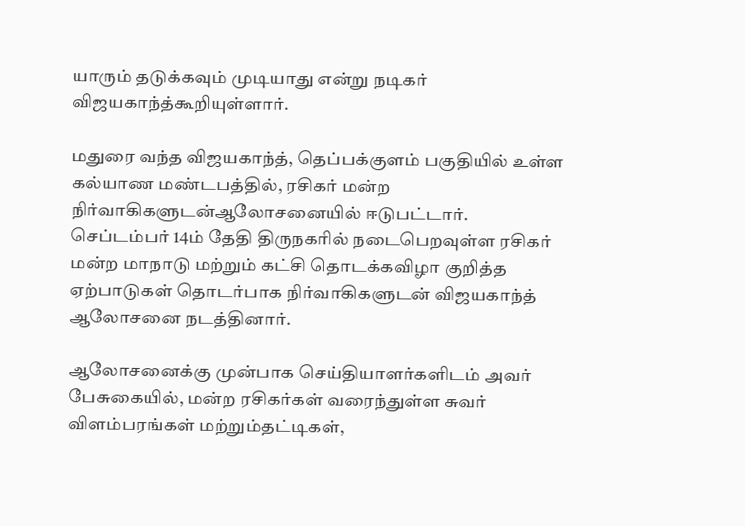யாரும் தடுக்கவும் முடியாது என்று நடிகர் விஜயகாந்த்கூறியுள்ளார்.

மதுரை வந்த விஜயகாந்த், தெப்பக்குளம் பகுதியில் உள்ள கல்யாண மண்டபத்தில், ரசிகர் மன்ற நிர்வாகிகளுடன்ஆலோசனையில் ஈடுபட்டார். செப்டம்பர் 14ம் தேதி திருநகரில் நடைபெறவுள்ள ரசிகர் மன்ற மாநாடு மற்றும் கட்சி தொடக்கவிழா குறித்த ஏற்பாடுகள் தொடர்பாக நிர்வாகிகளுடன் விஜயகாந்த் ஆலோசனை நடத்தினார்.

ஆலோசனைக்கு முன்பாக செய்தியாளர்களிடம் அவர் பேசுகையில், மன்ற ரசிகர்கள் வரைந்துள்ள சுவர் விளம்பரங்கள் மற்றும்தட்டிகள்,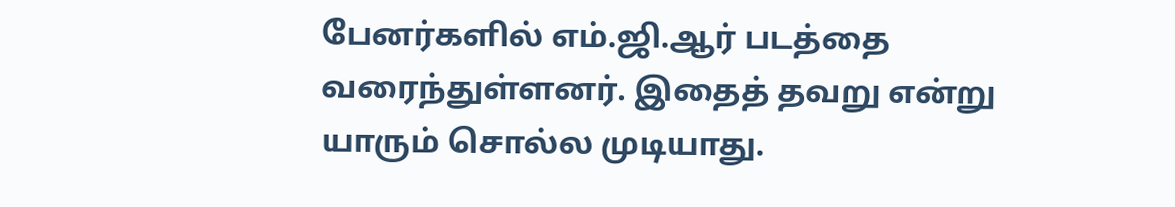பேனர்களில் எம்.ஜி.ஆர் படத்தை வரைந்துள்ளனர். இதைத் தவறு என்று யாரும் சொல்ல முடியாது.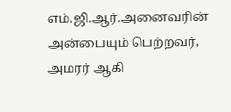எம்.ஜி.ஆர்.அனைவரின் அன்பையும் பெற்றவர், அமரர் ஆகி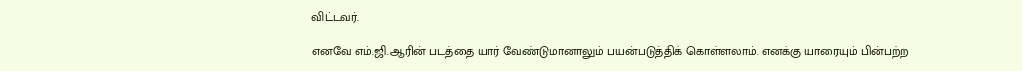விட்டவர்.

எனவே எம்.ஜி.ஆரின் படத்தை யார் வேண்டுமானாலும் பயன்படுத்திக் கொள்ளலாம். எனக்கு யாரையும் பின்பற்ற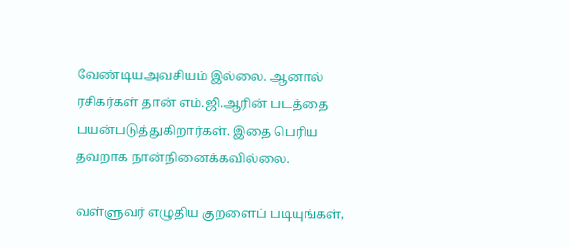வேண்டியஅவசியம் இல்லை. ஆனால் ரசிகர்கள் தான் எம்.ஜி.ஆரின் படத்தை பயன்படுத்துகிறார்கள். இதை பெரிய தவறாக நான்நினைக்கவில்லை.

வள்ளுவர் எழுதிய குறளைப் படியுங்கள்,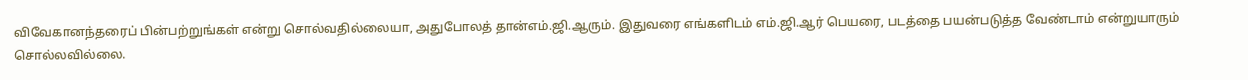விவேகானந்தரைப் பின்பற்றுங்கள் என்று சொல்வதில்லையா, அதுபோலத் தான்எம்.ஜி.ஆரும். இதுவரை எங்களிடம் எம்.ஜி.ஆர் பெயரை, படத்தை பயன்படுத்த வேண்டாம் என்றுயாரும் சொல்லவில்லை.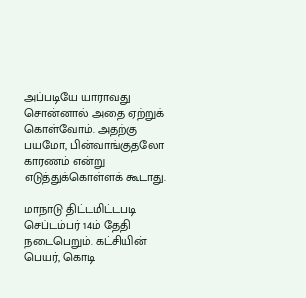அப்படியே யாராவது சொன்னால் அதை ஏற்றுக் கொள்வோம். அதற்கு பயமோ, பின்வாங்குதலோ காரணம் என்று எடுத்துக்கொள்ளக் கூடாது.

மாநாடு திட்டமிட்டபடி செப்டம்பர் 14ம் தேதி நடைபெறும். கட்சியின் பெயர், கொடி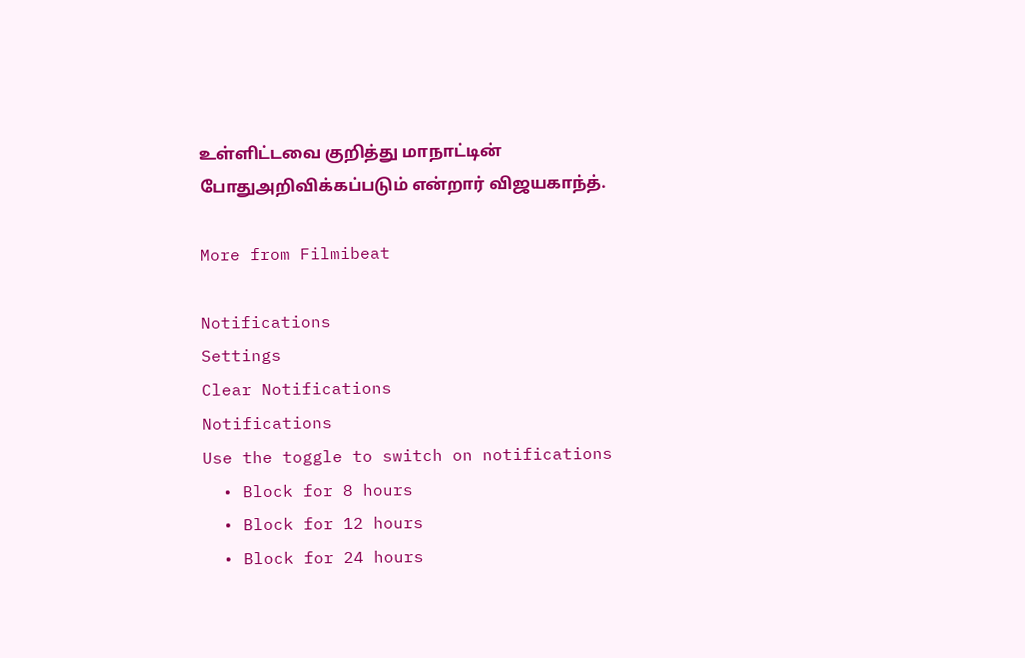உள்ளிட்டவை குறித்து மாநாட்டின் போதுஅறிவிக்கப்படும் என்றார் விஜயகாந்த்.

More from Filmibeat

Notifications
Settings
Clear Notifications
Notifications
Use the toggle to switch on notifications
  • Block for 8 hours
  • Block for 12 hours
  • Block for 24 hours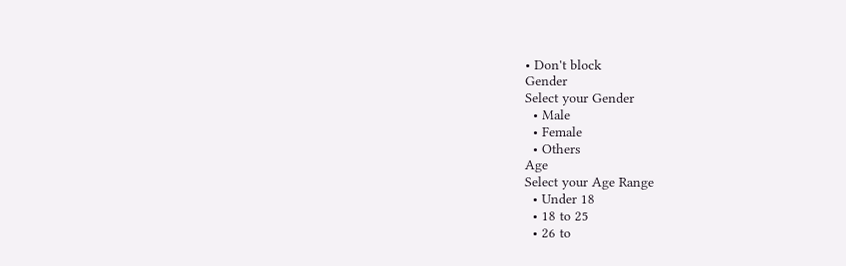• Don't block
Gender
Select your Gender
  • Male
  • Female
  • Others
Age
Select your Age Range
  • Under 18
  • 18 to 25
  • 26 to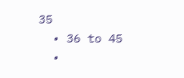35
  • 36 to 45
  •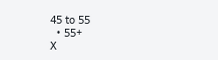45 to 55
  • 55+
X